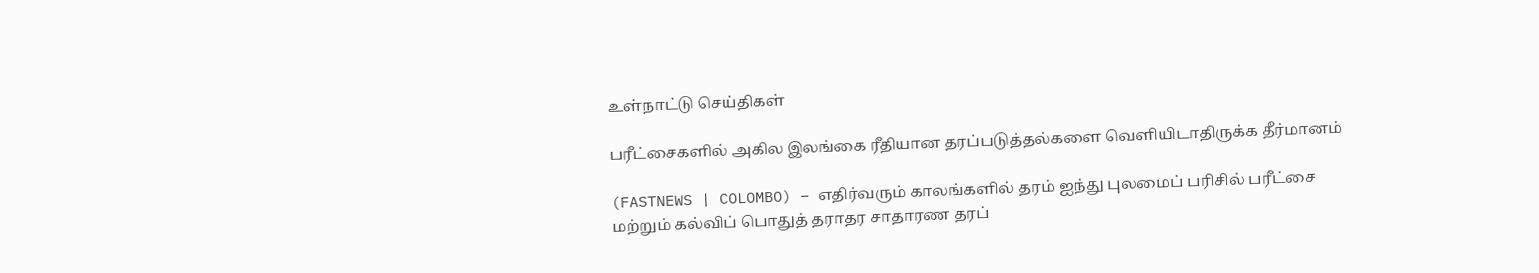உள்நாட்டு செய்திகள்

பரீட்சைகளில் அகில இலங்கை ரீதியான தரப்படுத்தல்களை வெளியிடாதிருக்க தீர்மானம்

(FASTNEWS | COLOMBO) – எதிர்வரும் காலங்களில் தரம் ஐந்து புலமைப் பரிசில் பரீட்சை மற்றும் கல்விப் பொதுத் தராதர சாதாரண தரப்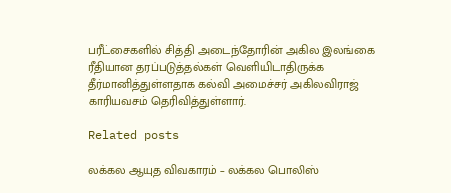பரீட்சைகளில் சித்தி அடைந்தோரின் அகில இலங்கை ரீதியான தரப்படுத்தல்கள் வெளியிடாதிருக்க தீர்மானித்துள்ளதாக கல்வி அமைச்சர் அகிலவிராஜ் காரியவசம் தெரிவித்துள்ளார்.

Related posts

லக்கல ஆயுத விவகாரம் – லக்கல பொலிஸ்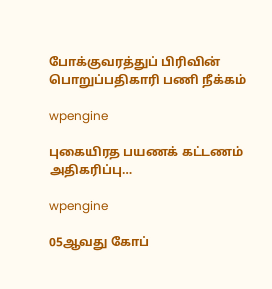போக்குவரத்துப் பிரிவின் பொறுப்பதிகாரி பணி நீக்கம்

wpengine

புகையிரத பயணக் கட்டணம் அதிகரிப்பு…

wpengine

05ஆவது கோப்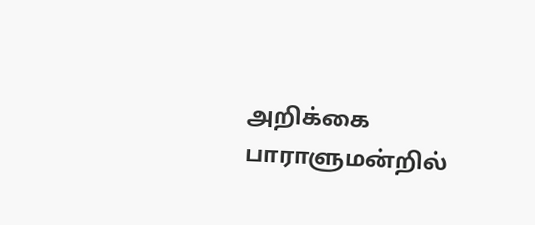அறிக்கை பாராளுமன்றில்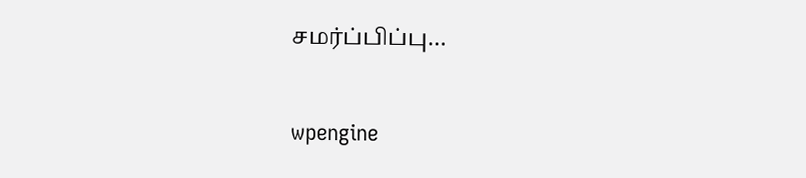சமர்ப்பிப்பு…

wpengine